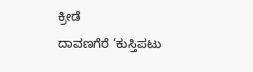ಕ್ರೀಡೆ
ದಾವಣಗೆರೆ ‘ಕುಸ್ತಿಪಟು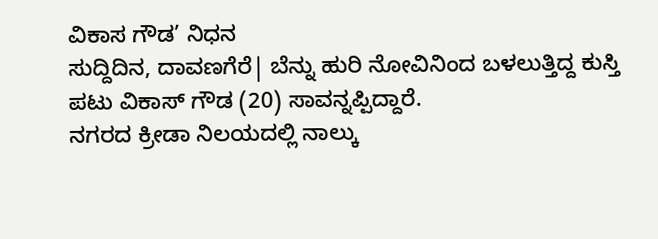ವಿಕಾಸ ಗೌಡ’ ನಿಧನ
ಸುದ್ದಿದಿನ, ದಾವಣಗೆರೆ| ಬೆನ್ನು ಹುರಿ ನೋವಿನಿಂದ ಬಳಲುತ್ತಿದ್ದ ಕುಸ್ತಿ ಪಟು ವಿಕಾಸ್ ಗೌಡ (20) ಸಾವನ್ನಪ್ಪಿದ್ದಾರೆ.
ನಗರದ ಕ್ರೀಡಾ ನಿಲಯದಲ್ಲಿ ನಾಲ್ಕು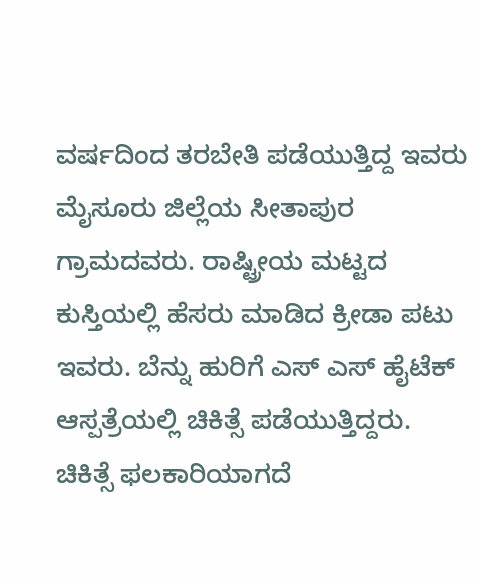ವರ್ಷದಿಂದ ತರಬೇತಿ ಪಡೆಯುತ್ತಿದ್ದ ಇವರು ಮೈಸೂರು ಜಿಲ್ಲೆಯ ಸೀತಾಪುರ ಗ್ರಾಮದವರು. ರಾಷ್ಟ್ರೀಯ ಮಟ್ಟದ ಕುಸ್ತಿಯಲ್ಲಿ ಹೆಸರು ಮಾಡಿದ ಕ್ರೀಡಾ ಪಟು ಇವರು. ಬೆನ್ನು ಹುರಿಗೆ ಎಸ್ ಎಸ್ ಹೈಟೆಕ್ ಆಸ್ಪತ್ರೆಯಲ್ಲಿ ಚಿಕಿತ್ಸೆ ಪಡೆಯುತ್ತಿದ್ದರು. ಚಿಕಿತ್ಸೆ ಫಲಕಾರಿಯಾಗದೆ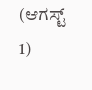(ಆಗಸ್ಟ್ 1)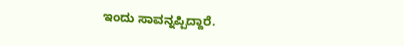ಇಂದು ಸಾವನ್ನಪ್ಪಿದ್ದಾರೆ.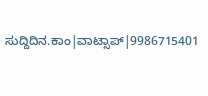ಸುದ್ದಿದಿನ.ಕಾಂ|ವಾಟ್ಸಾಪ್|9986715401